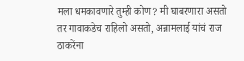मला धमकावणारे तुम्ही कोण? मी घाबरणारा असतो तर गावाकडेच राहिलो असतो, अन्नामलाई यांचं राज ठाकरेंना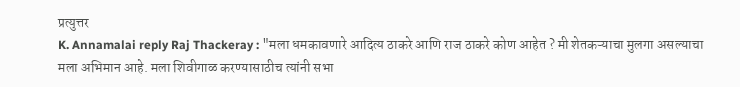प्रत्युत्तर
K. Annamalai reply Raj Thackeray : "मला धमकावणारे आदित्य ठाकरे आणि राज ठाकरे कोण आहेत ? मी शेतकऱ्याचा मुलगा असल्याचा मला अभिमान आहे. मला शिवीगाळ करण्यासाठीच त्यांनी सभा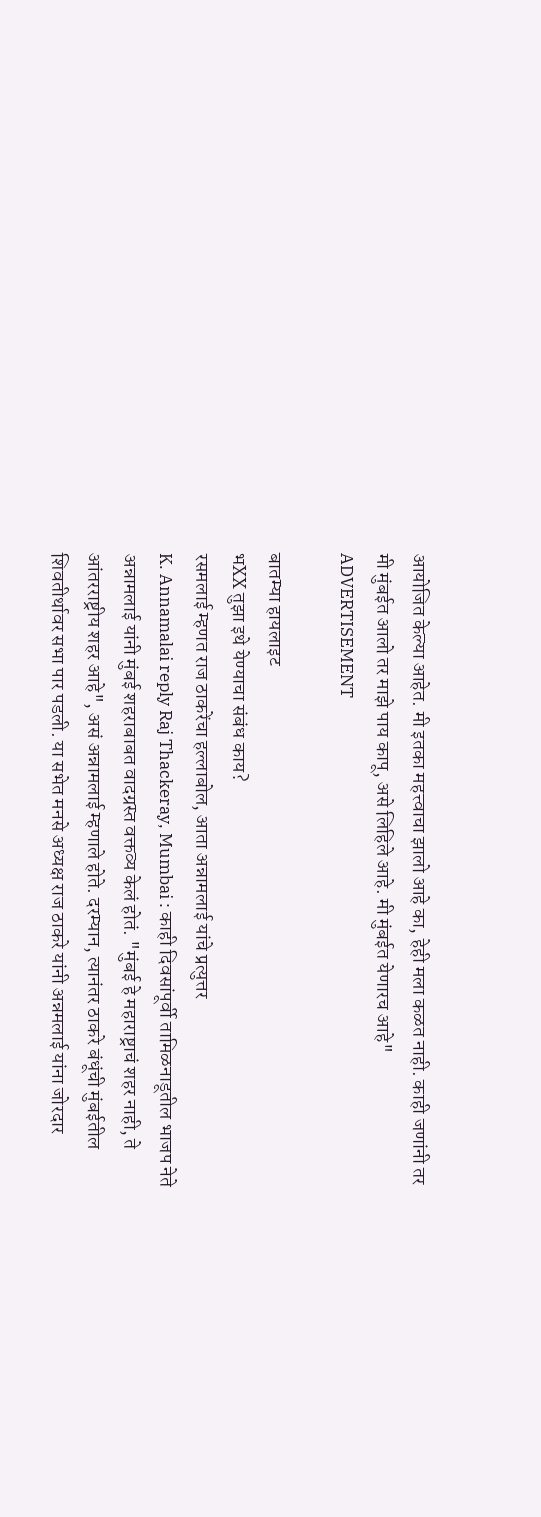आयोजित केल्या आहेत. मी इतका महत्त्वाचा झालो आहे का, हेही मला कळत नाही. काही जणांनी तर मी मुंबईत आलो तर माझे पाय कापू, असे लिहिले आहे. मी मुंबईत येणारच आहे"
ADVERTISEMENT

बातम्या हायलाइट
भXX तुझा इथे येण्याचा संबंध काय?
रसमलाई म्हणत राज ठाकरेंचा हल्लाबोल, आता अन्नामलाई यांचे प्रत्युत्तर
K. Annamalai reply Raj Thackeray, Mumbai : काही दिवसांपूर्वी तामिळनाडूतील भाजप नेते अन्नामलाई यांनी मुंबई शहराबाबत वादग्रस्त वक्तव्य केलं होतं. "मुंबई हे महाराष्ट्राचं शहर नाही, ते आंतरराष्ट्रीय शहर आहे", असं अन्नामलाई म्हणाले होते. दरम्यान, त्यानंतर ठाकरे बंधूंची मुंबईतील शिवतीर्थावर सभा पार पडली. या सभेत मनसे अध्यक्ष राज ठाकरे यांनी अन्नमलाई यांना जोरदार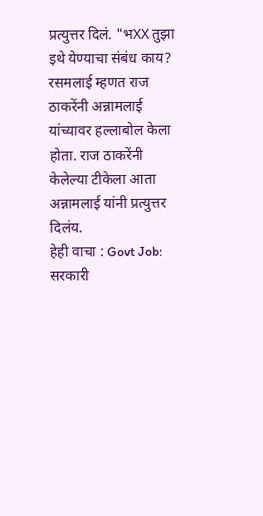प्रत्युत्तर दिलं. "भXX तुझा इथे येण्याचा संबंध काय? रसमलाई म्हणत राज ठाकरेंनी अन्नामलाई यांच्यावर हल्लाबोल केला होता. राज ठाकरेंनी केलेल्या टीकेला आता अन्नामलाई यांनी प्रत्युत्तर दिलंय.
हेही वाचा : Govt Job: सरकारी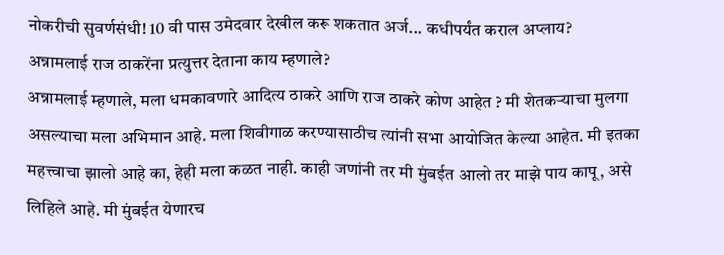नोकरीची सुवर्णसंधी! 10 वी पास उमेदवार देखील करू शकतात अर्ज... कधीपर्यंत कराल अप्लाय?
अन्नामलाई राज ठाकरेंना प्रत्युत्तर देताना काय म्हणाले?
अन्नामलाई म्हणाले, मला धमकावणारे आदित्य ठाकरे आणि राज ठाकरे कोण आहेत ? मी शेतकऱ्याचा मुलगा असल्याचा मला अभिमान आहे. मला शिवीगाळ करण्यासाठीच त्यांनी सभा आयोजित केल्या आहेत. मी इतका महत्त्वाचा झालो आहे का, हेही मला कळत नाही. काही जणांनी तर मी मुंबईत आलो तर माझे पाय कापू, असे लिहिले आहे. मी मुंबईत येणारच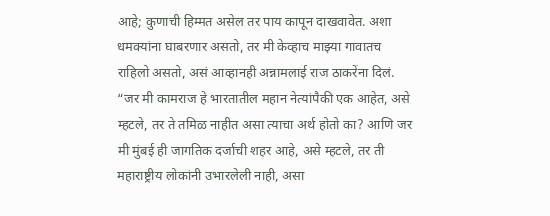आहे; कुणाची हिम्मत असेल तर पाय कापून दाखवावेत. अशा धमक्यांना घाबरणार असतो, तर मी केव्हाच माझ्या गावातच राहिलो असतो, असं आव्हानही अन्नामलाई राज ठाकरेंना दिलं.
“जर मी कामराज हे भारतातील महान नेत्यांपैकी एक आहेत, असे म्हटले, तर ते तमिळ नाहीत असा त्याचा अर्थ होतो का? आणि जर मी मुंबई ही जागतिक दर्जाची शहर आहे, असे म्हटले, तर ती महाराष्ट्रीय लोकांनी उभारलेली नाही, असा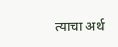त्याचा अर्थ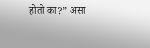होतो का?” असा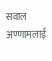सवाल अण्णामलाई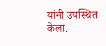यांनी उपस्थित केला.